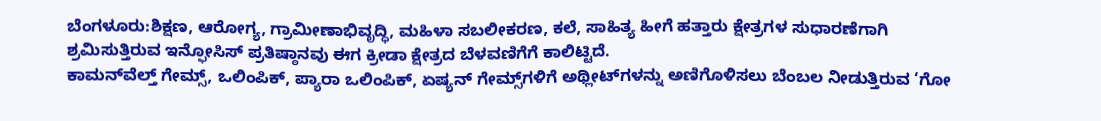ಬೆಂಗಳೂರು:ಶಿಕ್ಷಣ, ಆರೋಗ್ಯ, ಗ್ರಾಮೀಣಾಭಿವೃದ್ಧಿ, ಮಹಿಳಾ ಸಬಲೀಕರಣ, ಕಲೆ, ಸಾಹಿತ್ಯ ಹೀಗೆ ಹತ್ತಾರು ಕ್ಷೇತ್ರಗಳ ಸುಧಾರಣೆಗಾಗಿ ಶ್ರಮಿಸುತ್ತಿರುವ ಇನ್ಫೋಸಿಸ್ ಪ್ರತಿಷ್ಠಾನವು ಈಗ ಕ್ರೀಡಾ ಕ್ಷೇತ್ರದ ಬೆಳವಣಿಗೆಗೆ ಕಾಲಿಟ್ಟಿದೆ.
ಕಾಮನ್‌ವೆಲ್ತ್ ಗೇಮ್ಸ್, ಒಲಿಂಪಿಕ್, ಪ್ಯಾರಾ ಒಲಿಂಪಿಕ್, ಏಷ್ಯನ್ ಗೇಮ್ಸ್‌ಗಳಿಗೆ ಅಥ್ಲೀಟ್‌ಗಳನ್ನು ಅಣಿಗೊಳಿಸಲು ಬೆಂಬಲ ನೀಡುತ್ತಿರುವ ‘ಗೋ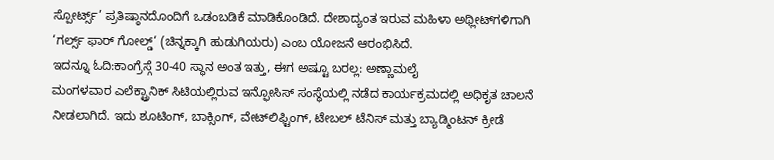ಸ್ಪೋರ್ಟ್ಸ್’ ಪ್ರತಿಷ್ಠಾನದೊಂದಿಗೆ ಒಡಂಬಡಿಕೆ ಮಾಡಿಕೊಂಡಿದೆ. ದೇಶಾದ್ಯಂತ ಇರುವ ಮಹಿಳಾ ಅಥ್ಲೀಟ್‌ಗಳಿಗಾಗಿ ‘ಗರ್ಲ್ಸ್ ಫಾರ್ ಗೋಲ್ಡ್‌‘ (ಚಿನ್ನಕ್ಕಾಗಿ ಹುಡುಗಿಯರು) ಎಂಬ ಯೋಜನೆ ಆರಂಭಿಸಿದೆ.
ಇದನ್ನೂ ಓದಿ:ಕಾಂಗ್ರೆಸ್ಗೆ 30-40 ಸ್ಥಾನ ಅಂತ ಇತ್ತು, ಈಗ ಅಷ್ಟೂ ಬರಲ್ಲ: ಅಣ್ಣಾಮಲೈ
ಮಂಗಳವಾರ ಎಲೆಕ್ಟ್ರಾನಿಕ್ ಸಿಟಿಯಲ್ಲಿರುವ ಇನ್ಫೋಸಿಸ್ ಸಂಸ್ಥೆಯಲ್ಲಿ ನಡೆದ ಕಾರ್ಯಕ್ರಮದಲ್ಲಿ ಅಧಿಕೃತ ಚಾಲನೆ ನೀಡಲಾಗಿದೆ. ಇದು ಶೂಟಿಂಗ್, ಬಾಕ್ಸಿಂಗ್, ವೇಟ್‌ಲಿಫ್ಟಿಂಗ್, ಟೇಬಲ್ ಟೆನಿಸ್ ಮತ್ತು ಬ್ಯಾಡ್ಮಿಂಟನ್ ಕ್ರೀಡೆ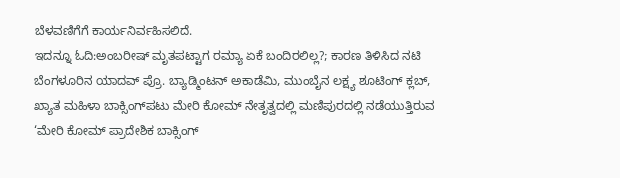ಬೆಳವಣಿಗೆಗೆ ಕಾರ್ಯನಿರ್ವಹಿಸಲಿದೆ.
ಇದನ್ನೂ ಓದಿ:ಅಂಬರೀಷ್ ಮೃತಪಟ್ಟಾಗ ರಮ್ಯಾ ಏಕೆ ಬಂದಿರಲಿಲ್ಲ?; ಕಾರಣ ತಿಳಿಸಿದ ನಟಿ
ಬೆಂಗಳೂರಿನ ಯಾದವ್ ಪ್ರೊ. ಬ್ಯಾಡ್ಮಿಂಟನ್ ಅಕಾಡೆಮಿ, ಮುಂಬೈನ ಲಕ್ಷ್ಯ ಶೂಟಿಂಗ್ ಕ್ಲಬ್, ಖ್ಯಾತ ಮಹಿಳಾ ಬಾಕ್ಸಿಂಗ್‌ಪಟು ಮೇರಿ ಕೋಮ್ ನೇತೃತ್ವದಲ್ಲಿ ಮಣಿಪುರದಲ್ಲಿ ನಡೆಯುತ್ತಿರುವ ‘ಮೇರಿ ಕೋಮ್ ಪ್ರಾದೇಶಿಕ ಬಾಕ್ಸಿಂಗ್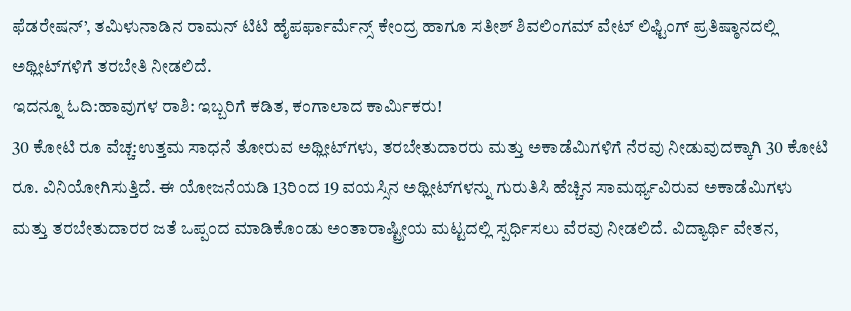ಫೆಡರೇಷನ್’, ತಮಿಳುನಾಡಿನ ರಾಮನ್ ಟಿಟಿ ಹೈಪರ್ಫಾರ್ಮೆನ್ಸ್ ಕೇಂದ್ರ ಹಾಗೂ ಸತೀಶ್ ಶಿವಲಿಂಗಮ್ ವೇಟ್ ಲಿಫ್ಟಿಂಗ್ ಪ್ರತಿಷ್ಠಾನದಲ್ಲಿ ಅಥ್ಲೀಟ್‌ಗಳಿಗೆ ತರಬೇತಿ ನೀಡಲಿದೆ.
ಇದನ್ನೂ ಓದಿ:ಹಾವುಗಳ ರಾಶಿ: ಇಬ್ಬರಿಗೆ ಕಡಿತ, ಕಂಗಾಲಾದ ಕಾರ್ಮಿಕರು!
30 ಕೋಟಿ ರೂ ವೆಚ್ಚ:ಉತ್ತಮ ಸಾಧನೆ ತೋರುವ ಅಥ್ಲೀಟ್‌ಗಳು, ತರಬೇತುದಾರರು ಮತ್ತು ಅಕಾಡೆಮಿಗಳಿಗೆ ನೆರವು ನೀಡುವುದಕ್ಕಾಗಿ 30 ಕೋಟಿ ರೂ. ವಿನಿಯೋಗಿಸುತ್ತಿದೆ. ಈ ಯೋಜನೆಯಡಿ 13ರಿಂದ 19 ವಯಸ್ಸಿನ ಅಥ್ಲೀಟ್‌ಗಳನ್ನು ಗುರುತಿಸಿ ಹೆಚ್ಚಿನ ಸಾಮರ್ಥ್ಯವಿರುವ ಅಕಾಡೆಮಿಗಳು ಮತ್ತು ತರಬೇತುದಾರರ ಜತೆ ಒಪ್ಪಂದ ಮಾಡಿಕೊಂಡು ಅಂತಾರಾಷ್ಟ್ರೀಯ ಮಟ್ಟದಲ್ಲಿ ಸ್ಪರ್ಧಿಸಲು ವೆರವು ನೀಡಲಿದೆ. ವಿದ್ಯಾರ್ಥಿ ವೇತನ,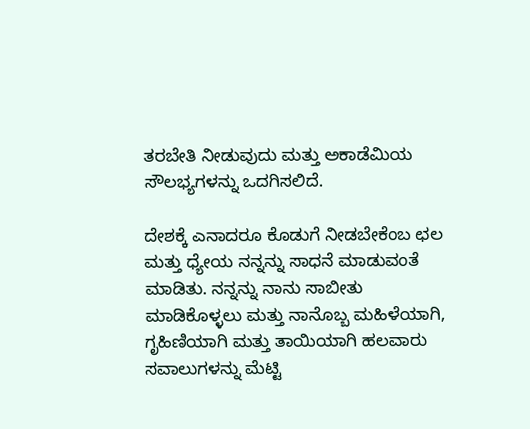ತರಬೇತಿ ನೀಡುವುದು ಮತ್ತು ಅಕಾಡೆಮಿಯ ಸೌಲಭ್ಯಗಳನ್ನು ಒದಗಿಸಲಿದೆ.

ದೇಶಕ್ಕೆ ಎನಾದರೂ ಕೊಡುಗೆ ನೀಡಬೇಕೆಂಬ ಛಲ ಮತ್ತು ಧ್ಯೇಯ ನನ್ನನ್ನು ಸಾಧನೆ ಮಾಡುವಂತೆ ಮಾಡಿತು. ನನ್ನನ್ನು ನಾನು ಸಾಬೀತು ಮಾಡಿಕೊಳ್ಳಲು ಮತ್ತು ನಾನೊಬ್ಬ ಮಹಿಳೆಯಾಗಿ, ಗೃಹಿಣಿಯಾಗಿ ಮತ್ತು ತಾಯಿಯಾಗಿ ಹಲವಾರು ಸವಾಲುಗಳನ್ನು ಮೆಟ್ಟಿ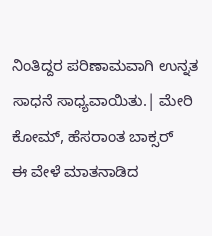ನಿಂತಿದ್ದರ ಪರಿಣಾಮವಾಗಿ ಉನ್ನತ ಸಾಧನೆ ಸಾಧ್ಯವಾಯಿತು.| ಮೇರಿ ಕೋಮ್, ಹೆಸರಾಂತ ಬಾಕ್ಸರ್
ಈ ವೇಳೆ ಮಾತನಾಡಿದ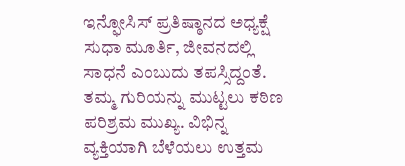ಇನ್ಫೋಸಿಸ್ ಪ್ರತಿಷ್ಠಾನದ ಅಧ್ಯಕ್ಷೆ ಸುಧಾ ಮೂರ್ತಿ, ಜೀವನದಲ್ಲಿ ಸಾಧನೆ ಎಂಬುದು ತಪಸ್ಸಿದ್ದಂತೆ. ತಮ್ಮ ಗುರಿಯನ್ನು ಮುಟ್ಟಲು ಕಠಿಣ ಪರಿಶ್ರಮ ಮುಖ್ಯ. ವಿಭಿನ್ನ ವ್ಯಕ್ತಿಯಾಗಿ ಬೆಳೆಯಲು ಉತ್ತಮ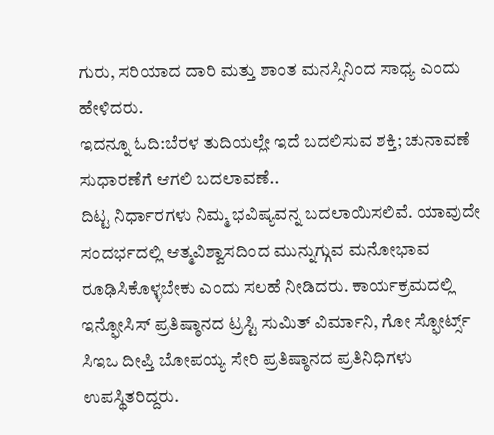ಗುರು, ಸರಿಯಾದ ದಾರಿ ಮತ್ತು ಶಾಂತ ಮನಸ್ಸಿನಿಂದ ಸಾಧ್ಯ ಎಂದು ಹೇಳಿದರು.
ಇದನ್ನೂ ಓದಿ:ಬೆರಳ ತುದಿಯಲ್ಲೇ ಇದೆ ಬದಲಿಸುವ ಶಕ್ತಿ; ಚುನಾವಣೆ ಸುಧಾರಣೆಗೆ ಆಗಲಿ ಬದಲಾವಣೆ..
ದಿಟ್ಟ ನಿರ್ಧಾರಗಳು ನಿಮ್ಮ ಭವಿಷ್ಯವನ್ನ ಬದಲಾಯಿಸಲಿವೆ. ಯಾವುದೇ ಸಂದರ್ಭದಲ್ಲಿ ಆತ್ಮವಿಶ್ವಾಸದಿಂದ ಮುನ್ನುಗ್ಗುವ ಮನೋಭಾವ ರೂಢಿಸಿಕೊಳ್ಳಬೇಕು ಎಂದು ಸಲಹೆ ನೀಡಿದರು. ಕಾರ್ಯಕ್ರಮದಲ್ಲಿ ಇನ್ಫೋಸಿಸ್ ಪ್ರತಿಷ್ಠಾನದ ಟ್ರಸ್ಟಿ ಸುಮಿತ್ ವಿರ್ಮಾನಿ, ಗೋ ಸ್ಫೋರ್ಟ್ಸ್ ಸಿಇಒ ದೀಪ್ತಿ ಬೋಪಯ್ಯ ಸೇರಿ ಪ್ರತಿಷ್ಠಾನದ ಪ್ರತಿನಿಧಿಗಳು ಉಪಸ್ಥಿತರಿದ್ದರು.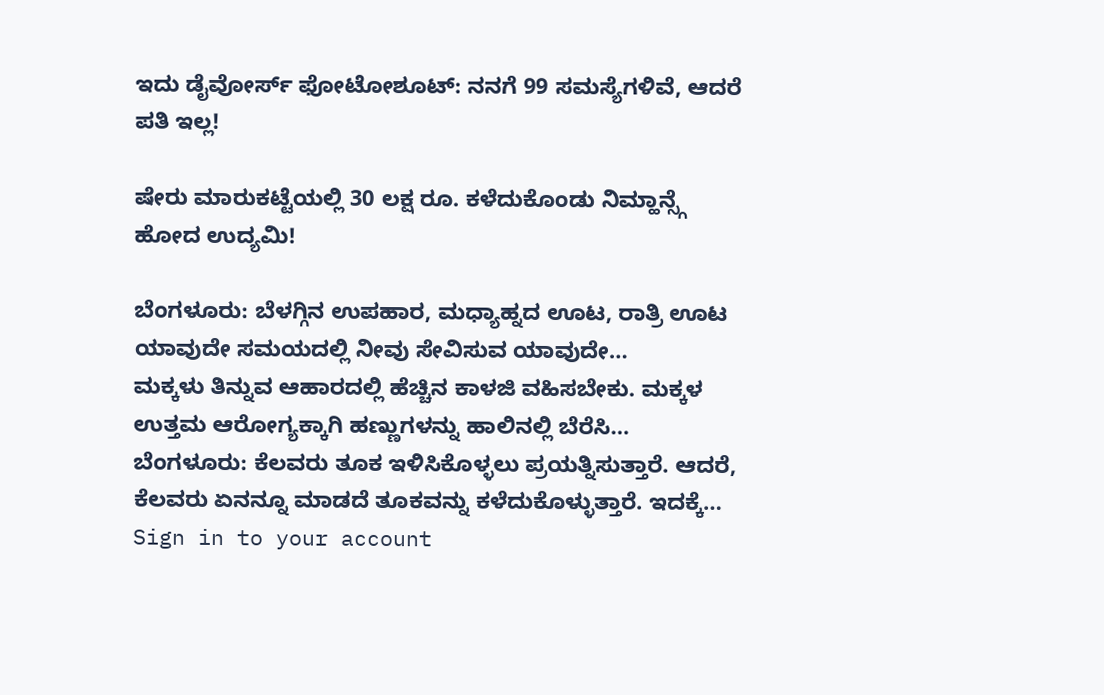ಇದು ಡೈವೋರ್ಸ್ ಫೋಟೋಶೂಟ್: ನನಗೆ 99 ಸಮಸ್ಯೆಗಳಿವೆ, ಆದರೆ ಪತಿ ಇಲ್ಲ!

ಷೇರು ಮಾರುಕಟ್ಟೆಯಲ್ಲಿ 30 ಲಕ್ಷ ರೂ. ಕಳೆದುಕೊಂಡು ನಿಮ್ಹಾನ್ಸ್ಗೆ ಹೋದ ಉದ್ಯಮಿ!

ಬೆಂಗಳೂರು: ಬೆಳಗ್ಗಿನ ಉಪಹಾರ, ಮಧ್ಯಾಹ್ನದ ಊಟ, ರಾತ್ರಿ ಊಟ ಯಾವುದೇ ಸಮಯದಲ್ಲಿ ನೀವು ಸೇವಿಸುವ ಯಾವುದೇ…
ಮಕ್ಕಳು ತಿನ್ನುವ ಆಹಾರದಲ್ಲಿ ಹೆಚ್ಚಿನ ಕಾಳಜಿ ವಹಿಸಬೇಕು. ಮಕ್ಕಳ ಉತ್ತಮ ಆರೋಗ್ಯಕ್ಕಾಗಿ ಹಣ್ಣುಗಳನ್ನು ಹಾಲಿನಲ್ಲಿ ಬೆರೆಸಿ…
ಬೆಂಗಳೂರು: ಕೆಲವರು ತೂಕ ಇಳಿಸಿಕೊಳ್ಳಲು ಪ್ರಯತ್ನಿಸುತ್ತಾರೆ. ಆದರೆ, ಕೆಲವರು ಏನನ್ನೂ ಮಾಡದೆ ತೂಕವನ್ನು ಕಳೆದುಕೊಳ್ಳುತ್ತಾರೆ. ಇದಕ್ಕೆ…
Sign in to your account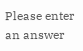Please enter an answer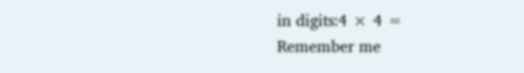in digits:4 × 4 =
Remember me